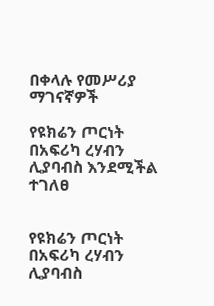በቀላሉ የመሥሪያ ማገናኛዎች

የዩክሬን ጦርነት በአፍሪካ ረሃብን ሊያባብስ እንደሚችል ተገለፀ


የዩክሬን ጦርነት በአፍሪካ ረሃብን ሊያባብስ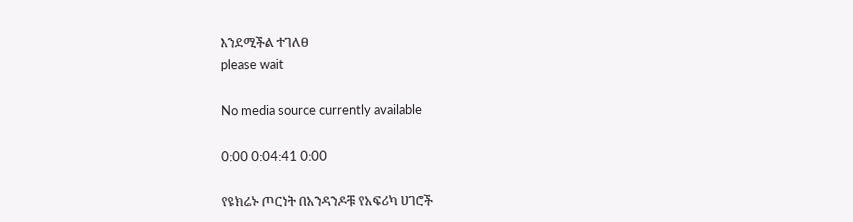እንደሚችል ተገለፀ
please wait

No media source currently available

0:00 0:04:41 0:00

የዩክሬኑ ጦርነት በአንዳንዶቹ የአፍሪካ ሀገሮች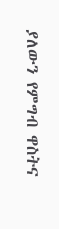ያለውን የምግብ ዋስትና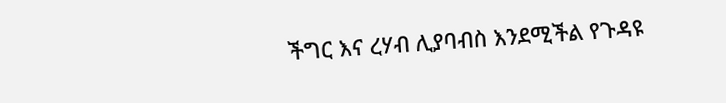ችግር እና ረሃብ ሊያባብስ እንደሚችል የጉዳዩ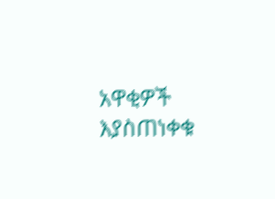አዋቂዎች እያስጠነቀቁ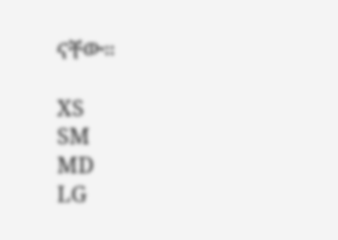ናቸው።

XS
SM
MD
LG